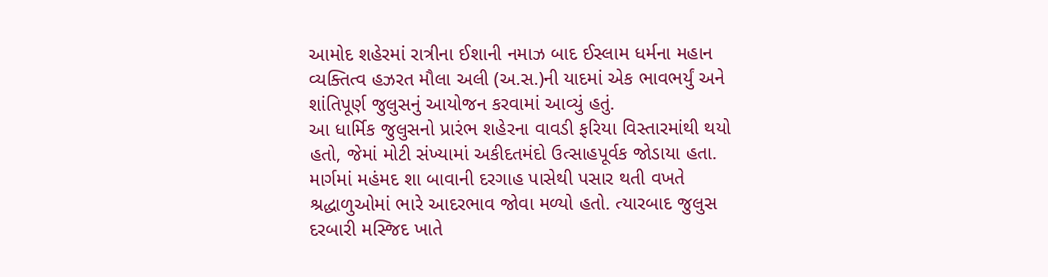આમોદ શહેરમાં રાત્રીના ઈશાની નમાઝ બાદ ઈસ્લામ ધર્મના મહાન વ્યક્તિત્વ હઝરત મૌલા અલી (અ.સ.)ની યાદમાં એક ભાવભર્યું અને શાંતિપૂર્ણ જુલુસનું આયોજન કરવામાં આવ્યું હતું.
આ ધાર્મિક જુલુસનો પ્રારંભ શહેરના વાવડી ફરિયા વિસ્તારમાંથી થયો હતો, જેમાં મોટી સંખ્યામાં અકીદતમંદો ઉત્સાહપૂર્વક જોડાયા હતા. માર્ગમાં મહંમદ શા બાવાની દરગાહ પાસેથી પસાર થતી વખતે શ્રદ્ધાળુઓમાં ભારે આદરભાવ જોવા મળ્યો હતો. ત્યારબાદ જુલુસ દરબારી મસ્જિદ ખાતે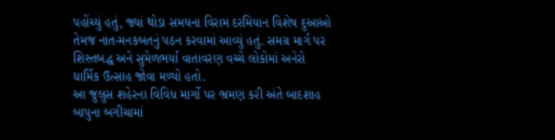પહોંચ્યું હતું, જ્યાં થોડા સમયના વિરામ દરમિયાન વિશેષ દુઆઓ તેમજ નાત-મનકબતનું પઠન કરવામાં આવ્યું હતું. સમગ્ર માર્ગ પર શિસ્તબદ્ધ અને સુમેળભર્યા વાતાવરણ વચ્ચે લોકોમાં અનેરો ધાર્મિક ઉત્સાહ જોવા મળ્યો હતો.
આ જુલુસ શહેરના વિવિધ માર્ગો પર ભ્રમણ કરી અંતે બાદશાહ બાપુના બગીચામાં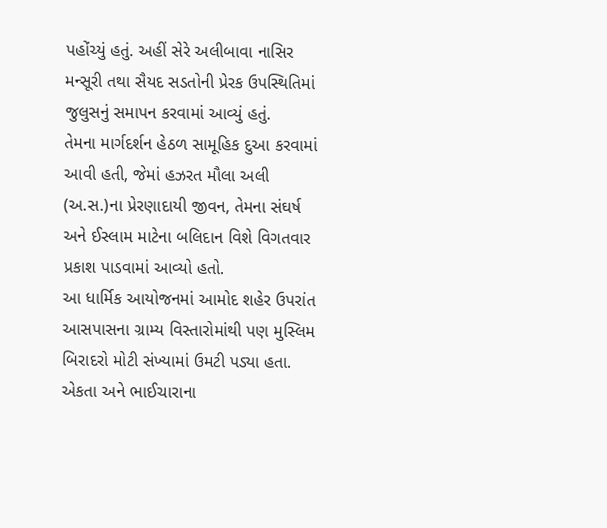પહોંચ્યું હતું. અહીં સેરે અલીબાવા નાસિર મન્સૂરી તથા સૈયદ સડતોની પ્રેરક ઉપસ્થિતિમાં જુલુસનું સમાપન કરવામાં આવ્યું હતું.
તેમના માર્ગદર્શન હેઠળ સામૂહિક દુઆ કરવામાં આવી હતી, જેમાં હઝરત મૌલા અલી (અ.સ.)ના પ્રેરણાદાયી જીવન, તેમના સંઘર્ષ અને ઈસ્લામ માટેના બલિદાન વિશે વિગતવાર પ્રકાશ પાડવામાં આવ્યો હતો.
આ ધાર્મિક આયોજનમાં આમોદ શહેર ઉપરાંત આસપાસના ગ્રામ્ય વિસ્તારોમાંથી પણ મુસ્લિમ બિરાદરો મોટી સંખ્યામાં ઉમટી પડ્યા હતા. એકતા અને ભાઈચારાના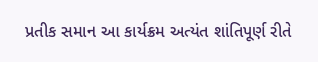પ્રતીક સમાન આ કાર્યક્રમ અત્યંત શાંતિપૂર્ણ રીતે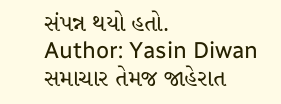સંપન્ન થયો હતો.
Author: Yasin Diwan
સમાચાર તેમજ જાહેરાત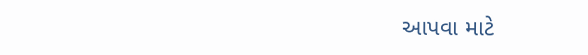આપવા માટે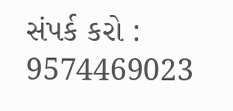સંપર્ક કરો : 9574469023